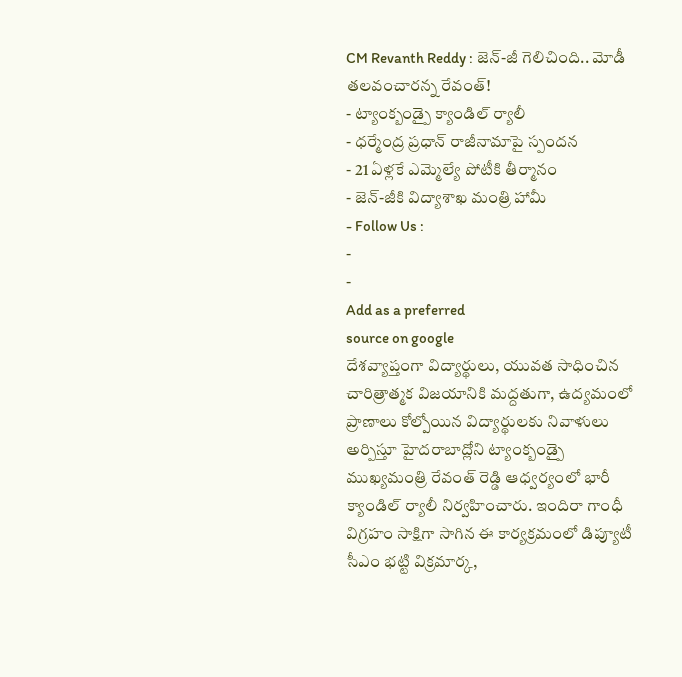CM Revanth Reddy : జెన్-జీ గెలిచింది.. మోడీ తలవంచారన్న రేవంత్!
- ట్యాంక్బండ్పై క్యాండిల్ ర్యాలీ
- ధర్మేంద్ర ప్రధాన్ రాజీనామాపై స్పందన
- 21 ఏళ్లకే ఎమ్మెల్యే పోటీకి తీర్మానం
- జెన్-జీకి విద్యాశాఖ మంత్రి హామీ
- Follow Us :
-
-
Add as a preferred
source on google
దేశవ్యాప్తంగా విద్యార్థులు, యువత సాధించిన చారిత్రాత్మక విజయానికి మద్దతుగా, ఉద్యమంలో ప్రాణాలు కోల్పోయిన విద్యార్థులకు నివాళులు అర్పిస్తూ హైదరాబాద్లోని ట్యాంక్బండ్పై ముఖ్యమంత్రి రేవంత్ రెడ్డి ఆధ్వర్యంలో భారీ క్యాండిల్ ర్యాలీ నిర్వహించారు. ఇందిరా గాంధీ విగ్రహం సాక్షిగా సాగిన ఈ కార్యక్రమంలో డిప్యూటీ సీఎం భట్టి విక్రమార్క,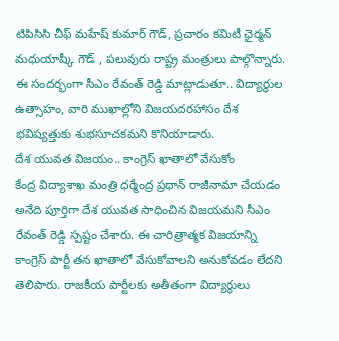టిపిసిసి చీఫ్ మహేష్ కుమార్ గౌడ్, ప్రచారం కమిటీ ఛైర్మన్ మధుయాష్కీ గౌడ్ , పలువురు రాష్ట్ర మంత్రులు పాల్గొన్నారు. ఈ సందర్భంగా సీఎం రేవంత్ రెడ్డి మాట్లాడుతూ.. విద్యార్థుల ఉత్సాహం, వారి ముఖాల్లోని విజయదరహాసం దేశ భవిష్యత్తుకు శుభసూచకమని కొనియాడారు.
దేశ యువత విజయం.. కాంగ్రెస్ ఖాతాలో వేసుకోం
కేంద్ర విద్యాశాఖ మంత్రి ధర్మేంద్ర ప్రధాన్ రాజీనామా చేయడం అనేది పూర్తిగా దేశ యువత సాధించిన విజయమని సీఎం రేవంత్ రెడ్డి స్పష్టం చేశారు. ఈ చారిత్రాత్మక విజయాన్ని కాంగ్రెస్ పార్టీ తన ఖాతాలో వేసుకోవాలని అనుకోవడం లేదని తెలిపారు. రాజకీయ పార్టీలకు అతీతంగా విద్యార్థులు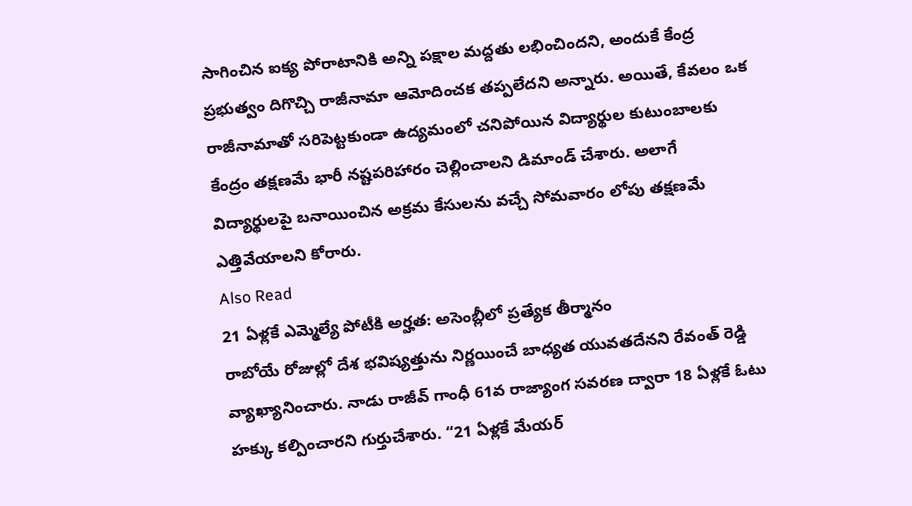సాగించిన ఐక్య పోరాటానికి అన్ని పక్షాల మద్దతు లభించిందని, అందుకే కేంద్ర ప్రభుత్వం దిగొచ్చి రాజీనామా ఆమోదించక తప్పలేదని అన్నారు. అయితే, కేవలం ఒక రాజీనామాతో సరిపెట్టకుండా ఉద్యమంలో చనిపోయిన విద్యార్థుల కుటుంబాలకు కేంద్రం తక్షణమే భారీ నష్టపరిహారం చెల్లించాలని డిమాండ్ చేశారు. అలాగే విద్యార్థులపై బనాయించిన అక్రమ కేసులను వచ్చే సోమవారం లోపు తక్షణమే ఎత్తివేయాలని కోరారు.
Also Read
21 ఏళ్లకే ఎమ్మెల్యే పోటీకి అర్హత: అసెంబ్లీలో ప్రత్యేక తీర్మానం
రాబోయే రోజుల్లో దేశ భవిష్యత్తును నిర్ణయించే బాధ్యత యువతదేనని రేవంత్ రెడ్డి వ్యాఖ్యానించారు. నాడు రాజీవ్ గాంధీ 61వ రాజ్యాంగ సవరణ ద్వారా 18 ఏళ్లకే ఓటు హక్కు కల్పించారని గుర్తుచేశారు. “21 ఏళ్లకే మేయర్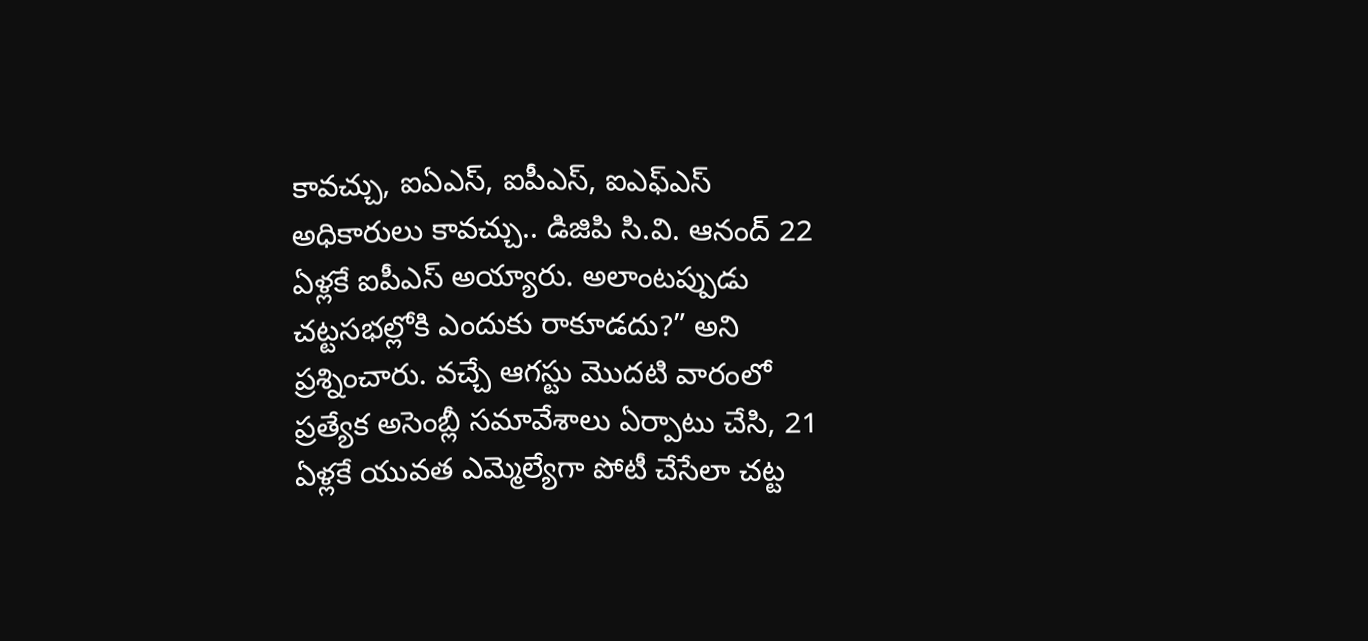కావచ్చు, ఐఏఎస్, ఐపీఎస్, ఐఎఫ్ఎస్ అధికారులు కావచ్చు.. డిజిపి సి.వి. ఆనంద్ 22 ఏళ్లకే ఐపీఎస్ అయ్యారు. అలాంటప్పుడు చట్టసభల్లోకి ఎందుకు రాకూడదు?” అని ప్రశ్నించారు. వచ్చే ఆగస్టు మొదటి వారంలో ప్రత్యేక అసెంబ్లీ సమావేశాలు ఏర్పాటు చేసి, 21 ఏళ్లకే యువత ఎమ్మెల్యేగా పోటీ చేసేలా చట్ట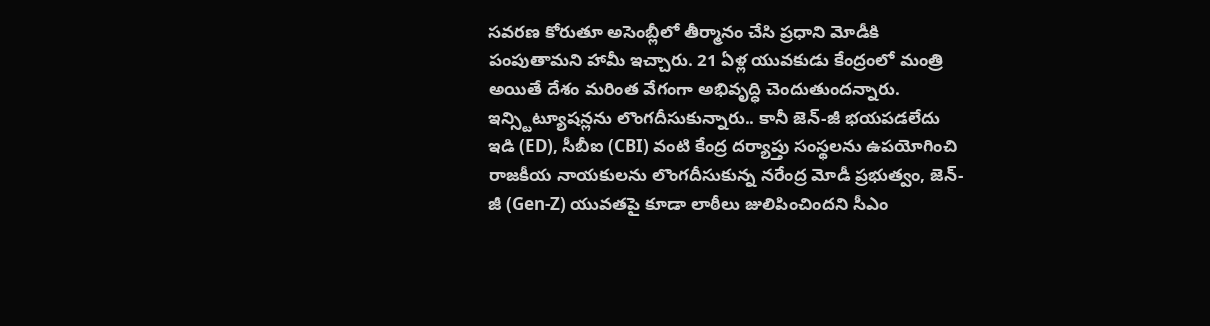సవరణ కోరుతూ అసెంబ్లీలో తీర్మానం చేసి ప్రధాని మోడీకి పంపుతామని హామీ ఇచ్చారు. 21 ఏళ్ల యువకుడు కేంద్రంలో మంత్రి అయితే దేశం మరింత వేగంగా అభివృద్ధి చెందుతుందన్నారు.
ఇన్స్టిట్యూషన్లను లొంగదీసుకున్నారు.. కానీ జెన్-జీ భయపడలేదు
ఇడి (ED), సీబీఐ (CBI) వంటి కేంద్ర దర్యాప్తు సంస్థలను ఉపయోగించి రాజకీయ నాయకులను లొంగదీసుకున్న నరేంద్ర మోడీ ప్రభుత్వం, జెన్-జీ (Gen-Z) యువతపై కూడా లాఠీలు జులిపించిందని సీఎం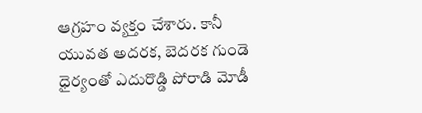ఆగ్రహం వ్యక్తం చేశారు. కానీ యువత అదరక, బెదరక గుండె ధైర్యంతో ఎదురొడ్డి పోరాడి మోడీ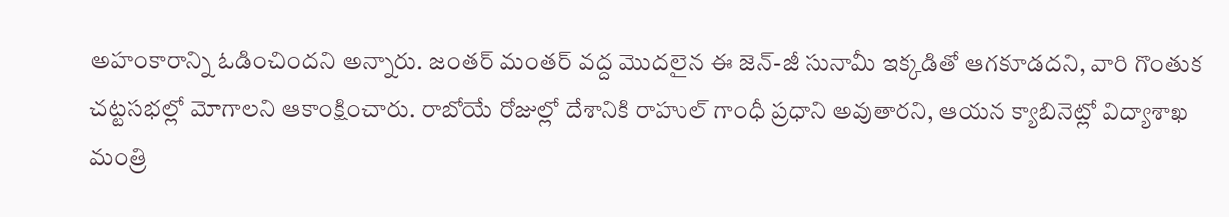అహంకారాన్ని ఓడించిందని అన్నారు. జంతర్ మంతర్ వద్ద మొదలైన ఈ జెన్-జీ సునామీ ఇక్కడితో ఆగకూడదని, వారి గొంతుక చట్టసభల్లో మోగాలని ఆకాంక్షించారు. రాబోయే రోజుల్లో దేశానికి రాహుల్ గాంధీ ప్రధాని అవుతారని, ఆయన క్యాబినెట్లో విద్యాశాఖ మంత్రి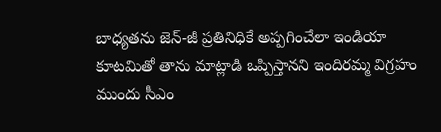బాధ్యతను జెన్-జీ ప్రతినిధికే అప్పగించేలా ఇండియా కూటమితో తాను మాట్లాడి ఒప్పిస్తానని ఇందిరమ్మ విగ్రహం ముందు సీఎం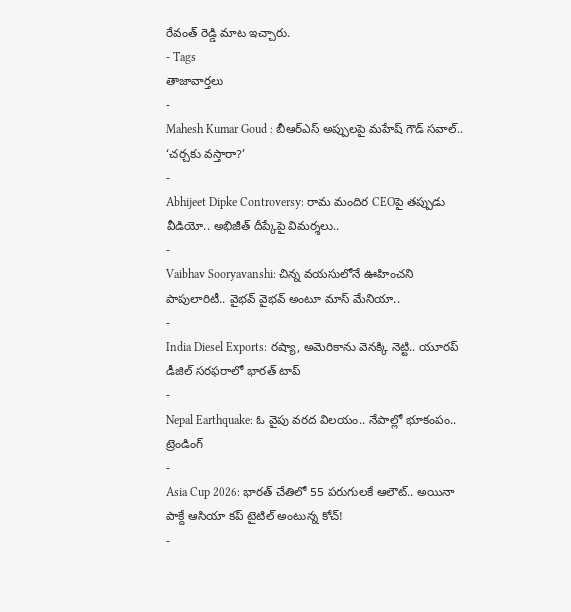రేవంత్ రెడ్డి మాట ఇచ్చారు.
- Tags
తాజావార్తలు
-
Mahesh Kumar Goud : బీఆర్ఎస్ అప్పులపై మహేష్ గౌడ్ సవాల్.. ‘చర్చకు వస్తారా?’
-
Abhijeet Dipke Controversy: రామ మందిర CEOపై తప్పుడు వీడియో.. అభిజీత్ దీప్కేపై విమర్శలు..
-
Vaibhav Sooryavanshi: చిన్న వయసులోనే ఊహించని పాపులారిటీ.. వైభవ్ వైభవ్ అంటూ మాస్ మేనియా..
-
India Diesel Exports: రష్యా, అమెరికాను వెనక్కి నెట్టి.. యూరప్ డీజిల్ సరఫరాలో భారత్ టాప్
-
Nepal Earthquake: ఓ వైపు వరద విలయం.. నేపాల్లో భూకంపం..
ట్రెండింగ్
-
Asia Cup 2026: భారత్ చేతిలో 55 పరుగులకే ఆలౌట్.. అయినా పాక్దే ఆసియా కప్ టైటిల్ అంటున్న కోచ్!
-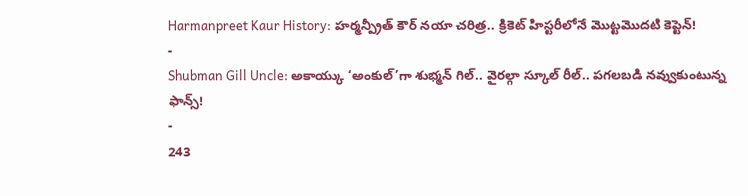Harmanpreet Kaur History: హర్మన్ప్రీత్ కౌర్ నయా చరిత్ర.. క్రికెట్ హిస్టరీలోనే మొట్టమొదటి కెప్టెన్!
-
Shubman Gill Uncle: అకాయ్కు ‘అంకుల్’గా శుభ్మన్ గిల్.. వైరల్గా స్కూల్ రీల్.. పగలబడి నవ్వుకుంటున్న ఫాన్స్!
-
243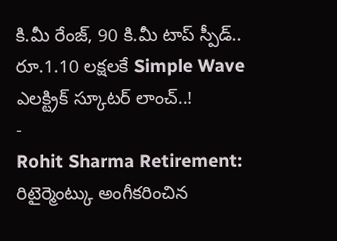కి.మీ రేంజ్, 90 కి.మీ టాప్ స్పీడ్.. రూ.1.10 లక్షలకే Simple Wave ఎలక్ట్రిక్ స్కూటర్ లాంచ్..!
-
Rohit Sharma Retirement: రిటైర్మెంట్కు అంగీకరించిన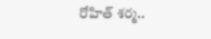రోహిత్ శర్మ..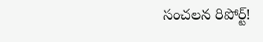సంచలన రిపోర్ట్!